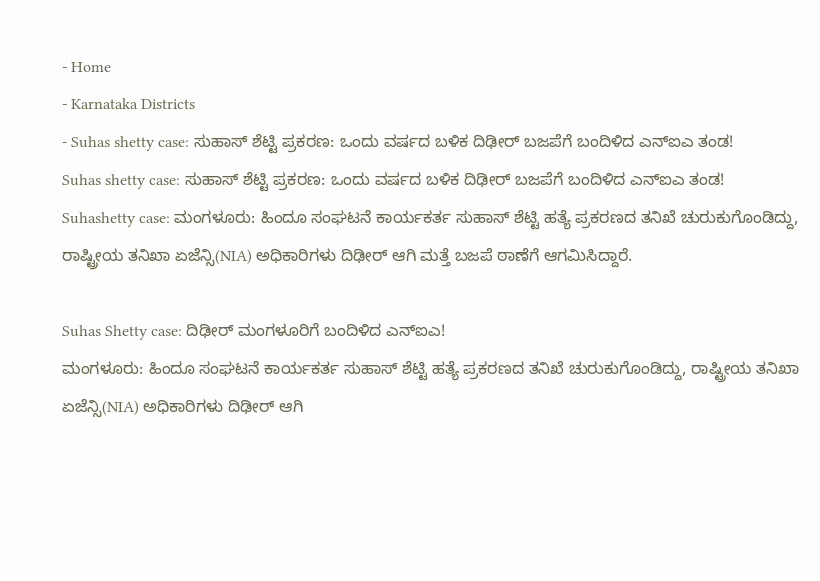- Home
- Karnataka Districts
- Suhas shetty case: ಸುಹಾಸ್ ಶೆಟ್ಟಿ ಪ್ರಕರಣ: ಒಂದು ವರ್ಷದ ಬಳಿಕ ದಿಢೀರ್ ಬಜಪೆಗೆ ಬಂದಿಳಿದ ಎನ್ಐಎ ತಂಡ!
Suhas shetty case: ಸುಹಾಸ್ ಶೆಟ್ಟಿ ಪ್ರಕರಣ: ಒಂದು ವರ್ಷದ ಬಳಿಕ ದಿಢೀರ್ ಬಜಪೆಗೆ ಬಂದಿಳಿದ ಎನ್ಐಎ ತಂಡ!
Suhashetty case: ಮಂಗಳೂರು: ಹಿಂದೂ ಸಂಘಟನೆ ಕಾರ್ಯಕರ್ತ ಸುಹಾಸ್ ಶೆಟ್ಟಿ ಹತ್ಯೆ ಪ್ರಕರಣದ ತನಿಖೆ ಚುರುಕುಗೊಂಡಿದ್ದು, ರಾಷ್ಟ್ರೀಯ ತನಿಖಾ ಏಜೆನ್ಸಿ(NIA) ಅಧಿಕಾರಿಗಳು ದಿಢೀರ್ ಆಗಿ ಮತ್ತೆ ಬಜಪೆ ಠಾಣೆಗೆ ಆಗಮಿಸಿದ್ದಾರೆ.

Suhas Shetty case: ದಿಢೀರ್ ಮಂಗಳೂರಿಗೆ ಬಂದಿಳಿದ ಎನ್ಐಎ!
ಮಂಗಳೂರು: ಹಿಂದೂ ಸಂಘಟನೆ ಕಾರ್ಯಕರ್ತ ಸುಹಾಸ್ ಶೆಟ್ಟಿ ಹತ್ಯೆ ಪ್ರಕರಣದ ತನಿಖೆ ಚುರುಕುಗೊಂಡಿದ್ದು, ರಾಷ್ಟ್ರೀಯ ತನಿಖಾ ಏಜೆನ್ಸಿ(NIA) ಅಧಿಕಾರಿಗಳು ದಿಢೀರ್ ಆಗಿ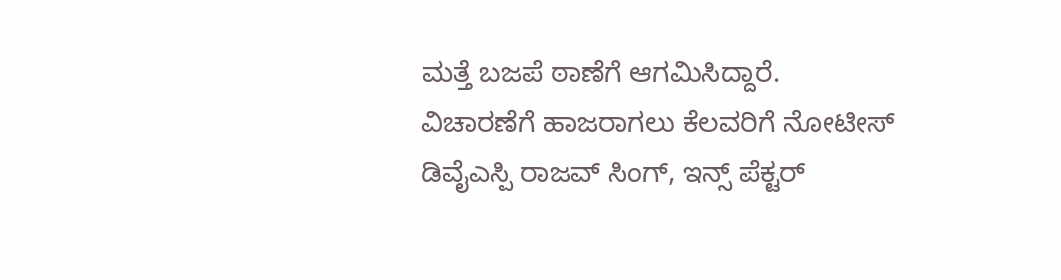ಮತ್ತೆ ಬಜಪೆ ಠಾಣೆಗೆ ಆಗಮಿಸಿದ್ದಾರೆ.
ವಿಚಾರಣೆಗೆ ಹಾಜರಾಗಲು ಕೆಲವರಿಗೆ ನೋಟೀಸ್
ಡಿವೈಎಸ್ಪಿ ರಾಜವ್ ಸಿಂಗ್, ಇನ್ಸ್ ಪೆಕ್ಟರ್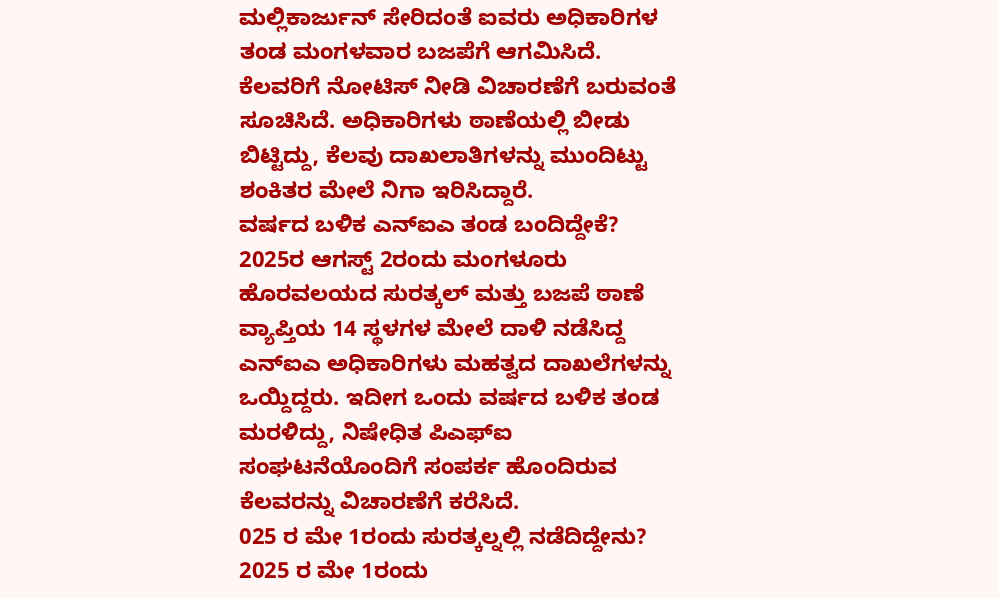ಮಲ್ಲಿಕಾರ್ಜುನ್ ಸೇರಿದಂತೆ ಐವರು ಅಧಿಕಾರಿಗಳ ತಂಡ ಮಂಗಳವಾರ ಬಜಪೆಗೆ ಆಗಮಿಸಿದೆ. ಕೆಲವರಿಗೆ ನೋಟಿಸ್ ನೀಡಿ ವಿಚಾರಣೆಗೆ ಬರುವಂತೆ ಸೂಚಿಸಿದೆ. ಅಧಿಕಾರಿಗಳು ಠಾಣೆಯಲ್ಲಿ ಬೀಡು ಬಿಟ್ಟಿದ್ದು, ಕೆಲವು ದಾಖಲಾತಿಗಳನ್ನು ಮುಂದಿಟ್ಟು ಶಂಕಿತರ ಮೇಲೆ ನಿಗಾ ಇರಿಸಿದ್ದಾರೆ.
ವರ್ಷದ ಬಳಿಕ ಎನ್ಐಎ ತಂಡ ಬಂದಿದ್ದೇಕೆ?
2025ರ ಆಗಸ್ಟ್ 2ರಂದು ಮಂಗಳೂರು ಹೊರವಲಯದ ಸುರತ್ಕಲ್ ಮತ್ತು ಬಜಪೆ ಠಾಣೆ ವ್ಯಾಪ್ತಿಯ 14 ಸ್ಥಳಗಳ ಮೇಲೆ ದಾಳಿ ನಡೆಸಿದ್ದ ಎನ್ಐಎ ಅಧಿಕಾರಿಗಳು ಮಹತ್ವದ ದಾಖಲೆಗಳನ್ನು ಒಯ್ದಿದ್ದರು. ಇದೀಗ ಒಂದು ವರ್ಷದ ಬಳಿಕ ತಂಡ ಮರಳಿದ್ದು, ನಿಷೇಧಿತ ಪಿಎಫ್ಐ ಸಂಘಟನೆಯೊಂದಿಗೆ ಸಂಪರ್ಕ ಹೊಂದಿರುವ ಕೆಲವರನ್ನು ವಿಚಾರಣೆಗೆ ಕರೆಸಿದೆ.
025 ರ ಮೇ 1ರಂದು ಸುರತ್ಕಲ್ನಲ್ಲಿ ನಡೆದಿದ್ದೇನು?
2025 ರ ಮೇ 1ರಂದು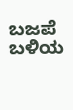ಬಜಪೆ ಬಳಿಯ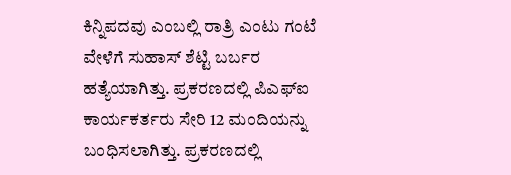ಕಿನ್ನಿಪದವು ಎಂಬಲ್ಲಿ ರಾತ್ರಿ ಎಂಟು ಗಂಟೆ ವೇಳೆಗೆ ಸುಹಾಸ್ ಶೆಟ್ಟಿ ಬರ್ಬರ ಹತ್ಯೆಯಾಗಿತ್ತು. ಪ್ರಕರಣದಲ್ಲಿ ಪಿಎಫ್ಐ ಕಾರ್ಯಕರ್ತರು ಸೇರಿ 12 ಮಂದಿಯನ್ನು ಬಂಧಿಸಲಾಗಿತ್ತು. ಪ್ರಕರಣದಲ್ಲಿ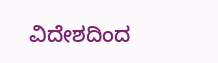ವಿದೇಶದಿಂದ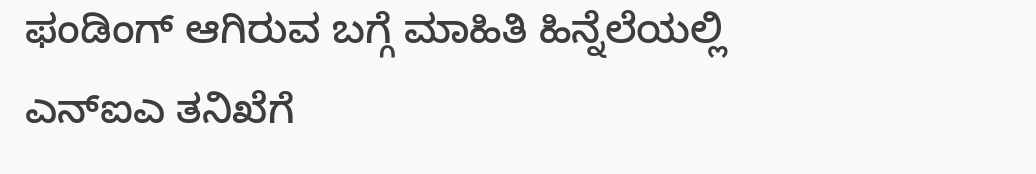ಫಂಡಿಂಗ್ ಆಗಿರುವ ಬಗ್ಗೆ ಮಾಹಿತಿ ಹಿನ್ನೆಲೆಯಲ್ಲಿ ಎನ್ಐಎ ತನಿಖೆಗೆ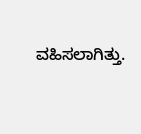ವಹಿಸಲಾಗಿತ್ತು.